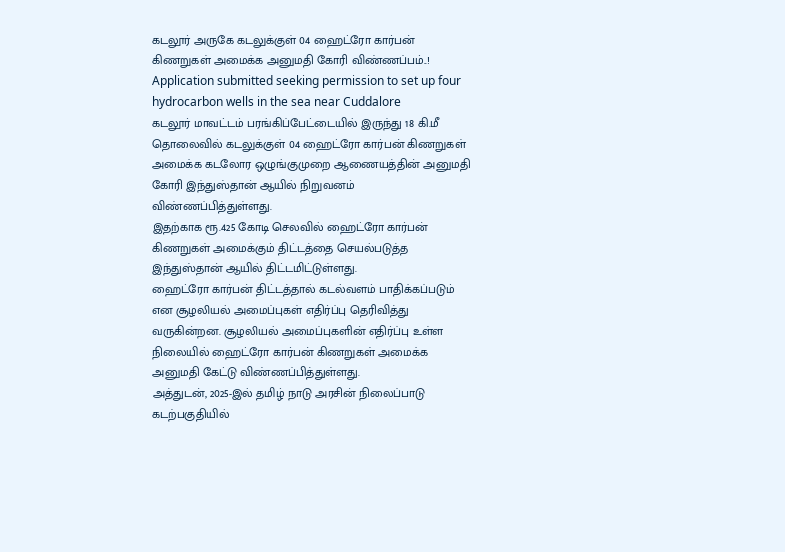கடலூர் அருகே கடலுக்குள் 04 ஹைட்ரோ கார்பன் கிணறுகள் அமைக்க அனுமதி கோரி விண்ணப்பம்..!
Application submitted seeking permission to set up four hydrocarbon wells in the sea near Cuddalore
கடலூர் மாவட்டம் பரங்கிப்பேட்டையில் இருந்து 18 கி.மீ தொலைவில் கடலுக்குள் 04 ஹைட்ரோ கார்பன் கிணறுகள் அமைக்க கடலோர ஒழுங்குமுறை ஆணையத்தின் அனுமதி கோரி இந்துஸ்தான் ஆயில் நிறுவனம் விண்ணப்பித்துள்ளது.
இதற்காக ரூ.425 கோடி செலவில் ஹைட்ரோ கார்பன் கிணறுகள் அமைக்கும் திட்டத்தை செயல்படுத்த இந்துஸ்தான் ஆயில் திட்டமிட்டுள்ளது.
ஹைட்ரோ கார்பன் திட்டத்தால் கடல்வளம் பாதிக்கப்படும் என சூழலியல் அமைப்புகள் எதிர்ப்பு தெரிவித்து வருகின்றன. சூழலியல் அமைப்புகளின் எதிர்ப்பு உள்ள நிலையில் ஹைட்ரோ கார்பன் கிணறுகள் அமைக்க அனுமதி கேட்டு விண்ணப்பித்துள்ளது.
அத்துடன், 2025-இல் தமிழ் நாடு அரசின் நிலைப்பாடு கடற்பகுதியில்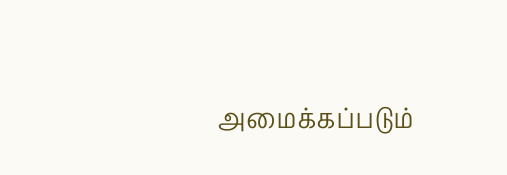அமைக்கப்படும்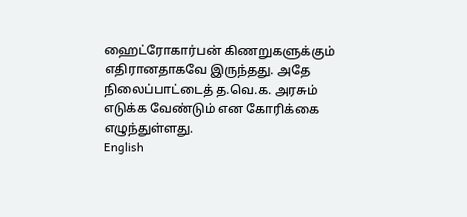ஹைட்ரோகார்பன் கிணறுகளுக்கும் எதிரானதாகவே இருந்தது. அதே நிலைப்பாட்டைத் த.வெ.க. அரசும் எடுக்க வேண்டும் என கோரிக்கை எழுந்துள்ளது.
English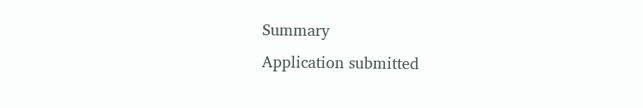Summary
Application submitted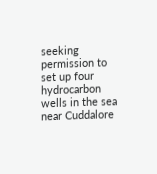seeking permission to set up four hydrocarbon wells in the sea near Cuddalore